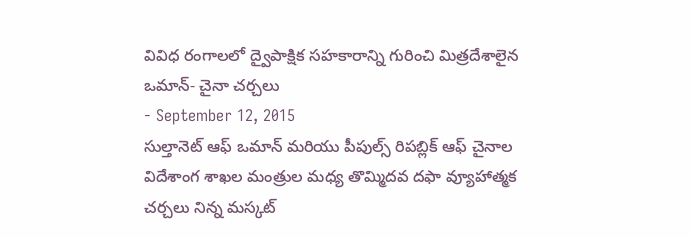వివిధ రంగాలలో ద్వైపాక్షిక సహకారాన్ని గురించి మిత్రదేశాలైన ఒమాన్- చైనా చర్చలు
- September 12, 2015
సుల్తానెట్ ఆఫ్ ఒమాన్ మరియు పీపుల్స్ రిపబ్లిక్ ఆఫ్ చైనాల విదేశాంగ శాఖల మంత్రుల మధ్య తొమ్మిదవ దఫా వ్యూహాత్మక చర్చలు నిన్న మస్కట్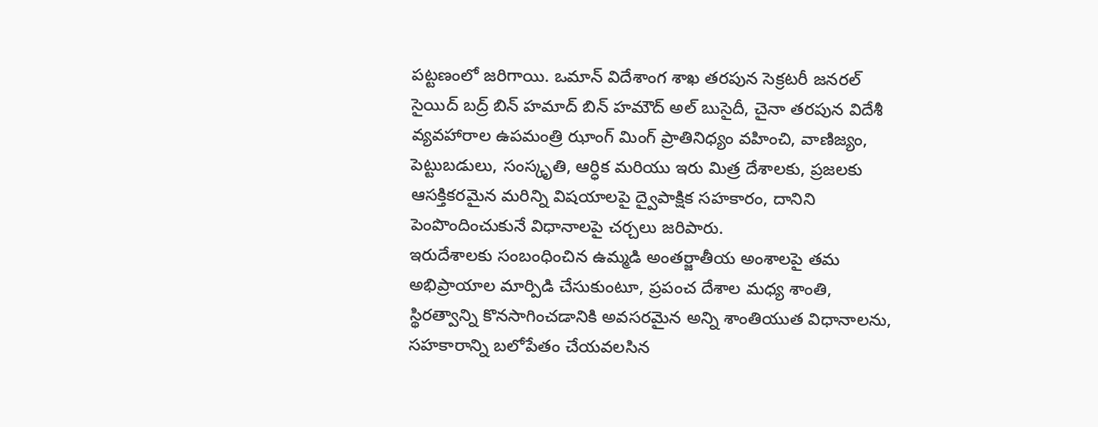పట్టణంలో జరిగాయి. ఒమాన్ విదేశాంగ శాఖ తరపున సెక్రటరీ జనరల్ సైయిద్ బద్ర్ బిన్ హమాద్ బిన్ హమౌద్ అల్ బుసైదీ, చైనా తరపున విదేశీ వ్యవహారాల ఉపమంత్రి ఝాంగ్ మింగ్ ప్రాతినిధ్యం వహించి, వాణిజ్యం, పెట్టుబడులు, సంస్కృతి, ఆర్ధిక మరియు ఇరు మిత్ర దేశాలకు, ప్రజలకు ఆసక్తికరమైన మరిన్ని విషయాలపై ద్వైపాక్షిక సహకారం, దానిని పెంపొందించుకునే విధానాలపై చర్చలు జరిపారు.
ఇరుదేశాలకు సంబంధించిన ఉమ్మడి అంతర్జాతీయ అంశాలపై తమ అభిప్రాయాల మార్పిడి చేసుకుంటూ, ప్రపంచ దేశాల మధ్య శాంతి, స్థిరత్వాన్ని కొనసాగించడానికి అవసరమైన అన్ని శాంతియుత విధానాలను, సహకారాన్ని బలోపేతం చేయవలసిన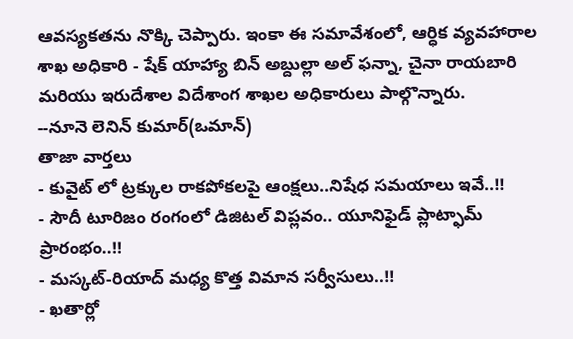ఆవస్యకతను నొక్కి చెప్పారు. ఇంకా ఈ సమావేశంలో, ఆర్ధిక వ్యవహారాల శాఖ అధికారి - షేక్ యాహ్యా బిన్ అబ్దుల్లా అల్ ఫన్నా, చైనా రాయబారి మరియు ఇరుదేశాల విదేశాంగ శాఖల అధికారులు పాల్గొన్నారు.
--నూనె లెనిన్ కుమార్(ఒమాన్)
తాజా వార్తలు
- కువైట్ లో ట్రక్కుల రాకపోకలపై ఆంక్షలు..నిషేధ సమయాలు ఇవే..!!
- సౌదీ టూరిజం రంగంలో డిజిటల్ విప్లవం.. యూనిఫైడ్ ప్లాట్ఫామ్ ప్రారంభం..!!
- మస్కట్-రియాద్ మధ్య కొత్త విమాన సర్వీసులు..!!
- ఖతార్లో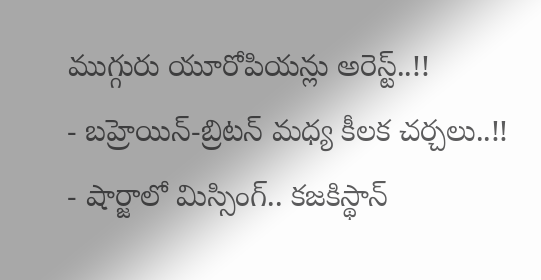ముగ్గురు యూరోపియన్లు అరెస్ట్..!!
- బహ్రెయిన్-బ్రిటన్ మధ్య కీలక చర్చలు..!!
- షార్జాలో మిస్సింగ్.. కజకిస్థాన్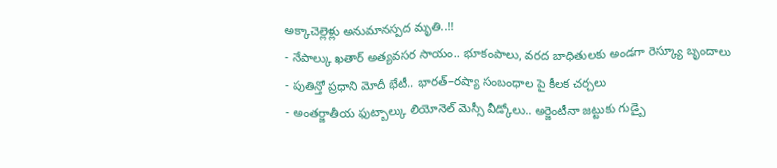అక్కాచెల్లెళ్లు అనుమానస్పద మృతి..!!
- నేపాల్కు ఖతార్ అత్యవసర సాయం.. భూకంపాలు, వరద బాధితులకు అండగా రెస్క్యూ బృందాలు
- పుతిన్తో ప్రధాని మోదీ భేటీ.. భారత్–రష్యా సంబంధాల పై కీలక చర్చలు
- అంతర్జాతీయ ఫుట్బాల్కు లియోనెల్ మెస్సీ వీడ్కోలు.. అర్జెంటీనా జట్టుకు గుడ్బై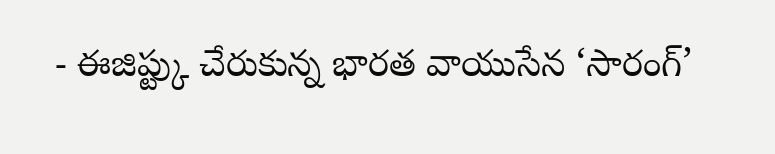- ఈజిప్ట్కు చేరుకున్న భారత వాయుసేన ‘సారంగ్’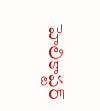హెలికాప్టర్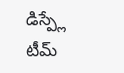డిస్ప్లే టీమ్